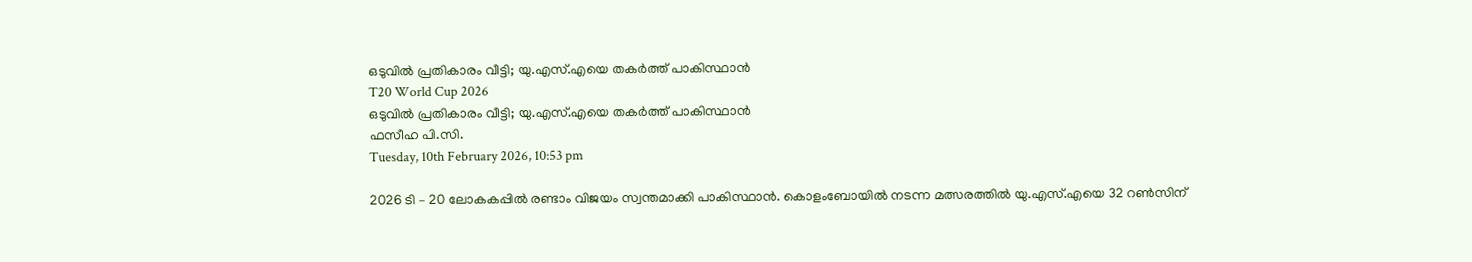ഒടുവില്‍ പ്രതികാരം വീട്ടി; യു.എസ്.എയെ തകര്‍ത്ത് പാകിസ്ഥാന്‍
T20 World Cup 2026
ഒടുവില്‍ പ്രതികാരം വീട്ടി; യു.എസ്.എയെ തകര്‍ത്ത് പാകിസ്ഥാന്‍
ഫസീഹ പി.സി.
Tuesday, 10th February 2026, 10:53 pm

2026 ടി – 20 ലോകകപ്പില്‍ രണ്ടാം വിജയം സ്വന്തമാക്കി പാകിസ്ഥാന്‍. കൊളംബോയില്‍ നടന്ന മത്സരത്തില്‍ യു.എസ്.എയെ 32 റണ്‍സിന്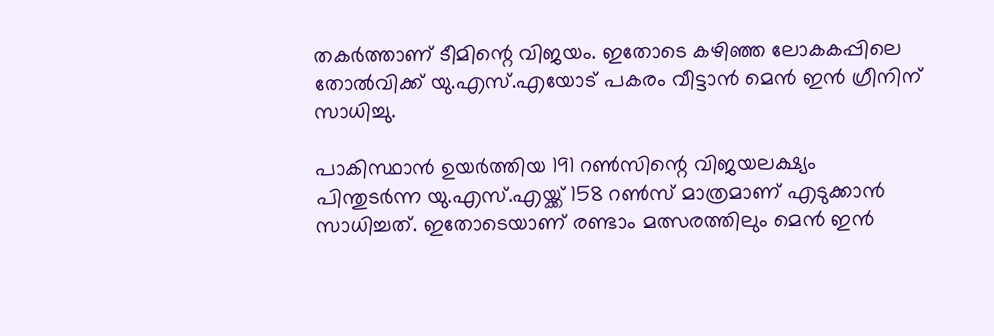തകര്‍ത്താണ് ടീമിന്റെ വിജയം. ഇതോടെ കഴിഞ്ഞ ലോകകപ്പിലെ തോല്‍വിക്ക് യു.എസ്.എയോട് പകരം വീട്ടാന്‍ മെന്‍ ഇന്‍ ഗ്രീനിന് സാധിച്ചു.

പാകിസ്ഥാന്‍ ഉയര്‍ത്തിയ 191 റണ്‍സിന്റെ വിജയലക്ഷ്യം പിന്തുടര്‍ന്ന യു.എസ്.എയ്ക്ക് 158 റണ്‍സ് മാത്രമാണ് എടുക്കാന്‍ സാധിച്ചത്. ഇതോടെയാണ് രണ്ടാം മത്സരത്തിലും മെന്‍ ഇന്‍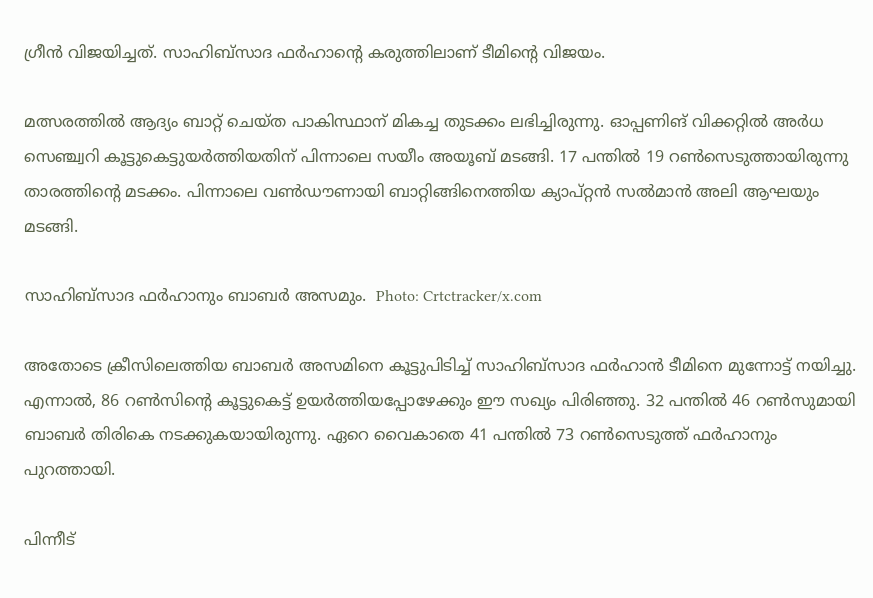ഗ്രീന്‍ വിജയിച്ചത്. സാഹിബ്സാദ ഫര്‍ഹാന്റെ കരുത്തിലാണ് ടീമിന്റെ വിജയം.

മത്സരത്തില്‍ ആദ്യം ബാറ്റ് ചെയ്ത പാകിസ്ഥാന് മികച്ച തുടക്കം ലഭിച്ചിരുന്നു. ഓപ്പണിങ് വിക്കറ്റില്‍ അര്‍ധ സെഞ്ച്വറി കൂട്ടുകെട്ടുയര്‍ത്തിയതിന് പിന്നാലെ സയീം അയൂബ് മടങ്ങി. 17 പന്തില്‍ 19 റണ്‍സെടുത്തായിരുന്നു താരത്തിന്റെ മടക്കം. പിന്നാലെ വണ്‍ഡൗണായി ബാറ്റിങ്ങിനെത്തിയ ക്യാപ്റ്റന്‍ സല്‍മാന്‍ അലി ആഘയും മടങ്ങി.

സാഹിബ്‌സാദ ഫർഹാനും ബാബർ അസമും.  Photo: Crtctracker/x.com

അതോടെ ക്രീസിലെത്തിയ ബാബര്‍ അസമിനെ കൂട്ടുപിടിച്ച് സാഹിബ്സാദ ഫര്‍ഹാന്‍ ടീമിനെ മുന്നോട്ട് നയിച്ചു. എന്നാല്‍, 86 റണ്‍സിന്റെ കൂട്ടുകെട്ട് ഉയര്‍ത്തിയപ്പോഴേക്കും ഈ സഖ്യം പിരിഞ്ഞു. 32 പന്തില്‍ 46 റണ്‍സുമായി ബാബര്‍ തിരികെ നടക്കുകയായിരുന്നു. ഏറെ വൈകാതെ 41 പന്തില്‍ 73 റണ്‍സെടുത്ത് ഫര്‍ഹാനും പുറത്തായി.

പിന്നീട്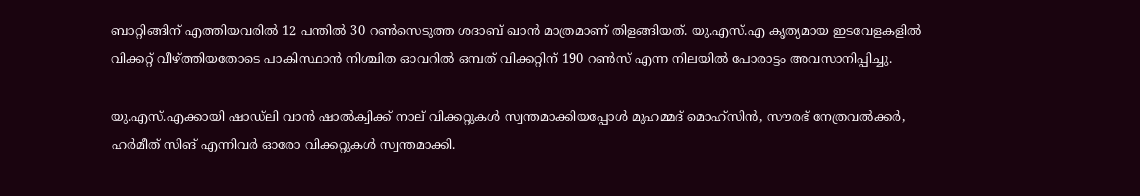ബാറ്റിങ്ങിന് എത്തിയവരില്‍ 12 പന്തില്‍ 30 റണ്‍സെടുത്ത ശദാബ് ഖാന്‍ മാത്രമാണ് തിളങ്ങിയത്. യു.എസ്.എ കൃത്യമായ ഇടവേളകളില്‍ വിക്കറ്റ് വീഴ്ത്തിയതോടെ പാകിസ്ഥാന്‍ നിശ്ചിത ഓവറില്‍ ഒമ്പത് വിക്കറ്റിന് 190 റണ്‍സ് എന്ന നിലയില്‍ പോരാട്ടം അവസാനിപ്പിച്ചു.

യു.എസ്.എക്കായി ഷാഡ്ലി വാന്‍ ഷാല്‍ക്വിക്ക് നാല് വിക്കറ്റുകള്‍ സ്വന്തമാക്കിയപ്പോള്‍ മുഹമ്മദ് മൊഹ്സിന്‍, സൗരഭ് നേത്രവല്‍ക്കര്‍, ഹര്‍മീത് സിങ് എന്നിവര്‍ ഓരോ വിക്കറ്റുകള്‍ സ്വന്തമാക്കി.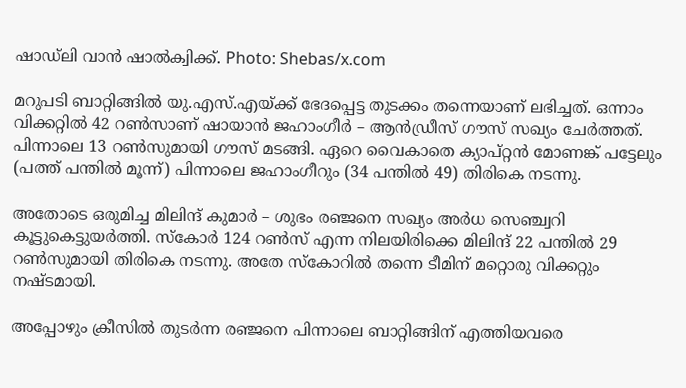ഷാഡ്ലി വാന്‍ ഷാല്‍ക്വിക്ക്. Photo: Shebas/x.com

മറുപടി ബാറ്റിങ്ങില്‍ യു.എസ്.എയ്ക്ക് ഭേദപ്പെട്ട തുടക്കം തന്നെയാണ് ലഭിച്ചത്. ഒന്നാം വിക്കറ്റില്‍ 42 റണ്‍സാണ് ഷായാന്‍ ജഹാംഗീര്‍ – ആന്‍ഡ്രീസ് ഗൗസ് സഖ്യം ചേര്‍ത്തത്. പിന്നാലെ 13 റണ്‍സുമായി ഗൗസ് മടങ്ങി. ഏറെ വൈകാതെ ക്യാപ്റ്റന്‍ മോണങ്ക് പട്ടേലും (പത്ത് പന്തില്‍ മൂന്ന്) പിന്നാലെ ജഹാംഗീറും (34 പന്തില്‍ 49) തിരികെ നടന്നു.

അതോടെ ഒരുമിച്ച മിലിന്ദ് കുമാര്‍ – ശുഭം രഞ്ജനെ സഖ്യം അര്‍ധ സെഞ്ച്വറി കൂട്ടുകെട്ടുയര്‍ത്തി. സ്‌കോര്‍ 124 റണ്‍സ് എന്ന നിലയിരിക്കെ മിലിന്ദ് 22 പന്തില്‍ 29 റണ്‍സുമായി തിരികെ നടന്നു. അതേ സ്‌കോറില്‍ തന്നെ ടീമിന് മറ്റൊരു വിക്കറ്റും നഷ്ടമായി.

അപ്പോഴും ക്രീസില്‍ തുടര്‍ന്ന രഞ്ജനെ പിന്നാലെ ബാറ്റിങ്ങിന് എത്തിയവരെ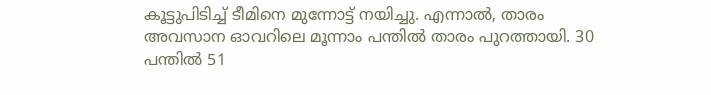കൂട്ടുപിടിച്ച് ടീമിനെ മുന്നോട്ട് നയിച്ചു. എന്നാല്‍, താരം അവസാന ഓവറിലെ മൂന്നാം പന്തിൽ താരം പുറത്തായി. 30 പന്തിൽ 51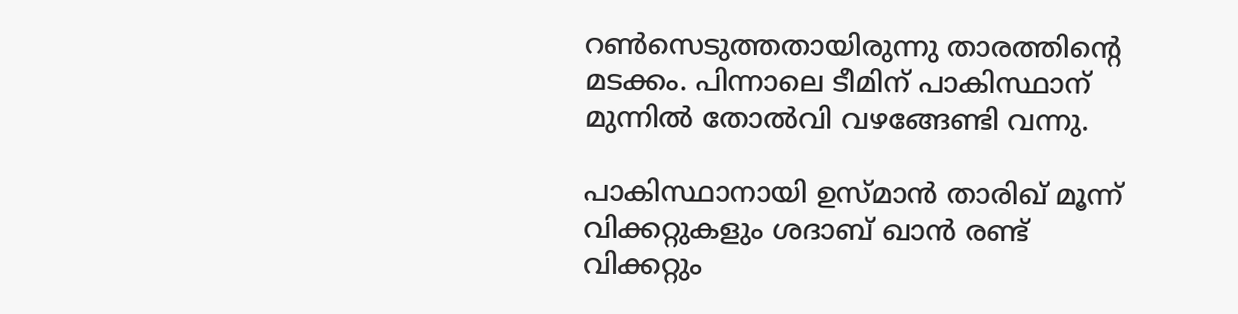റൺസെടുത്തതായിരുന്നു താരത്തിന്റെ മടക്കം. പിന്നാലെ ടീമിന് പാകിസ്ഥാന് മുന്നിൽ തോൽവി വഴങ്ങേണ്ടി വന്നു.

പാകിസ്ഥാനായി ഉസ്മാന്‍ താരിഖ് മൂന്ന് വിക്കറ്റുകളും ശദാബ് ഖാന്‍ രണ്ട് വിക്കറ്റും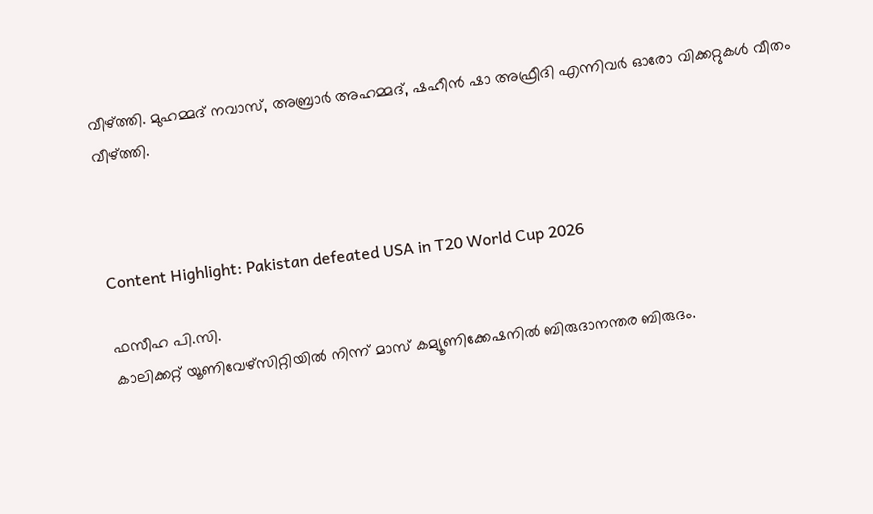വീഴ്ത്തി. മുഹമ്മദ് നവാസ്, അബ്രാര്‍ അഹമ്മദ്, ഷഹീന്‍ ഷാ അഫ്രീദി എന്നിവര്‍ ഓരോ വിക്കറ്റുകള്‍ വീതം വീഴ്ത്തി.



Content Highlight: Pakistan defeated USA in T20 World Cup 2026

ഫസീഹ പി.സി.
കാലിക്കറ്റ് യൂണിവേഴ്‌സിറ്റിയില്‍ നിന്ന് മാസ് കമ്യൂണിക്കേഷനില്‍ ബിരുദാനന്തര ബിരുദം.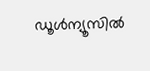ഡൂള്‍ന്യൂസില്‍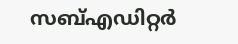സബ്എഡിറ്റര്‍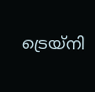ട്രെയ്‌നി